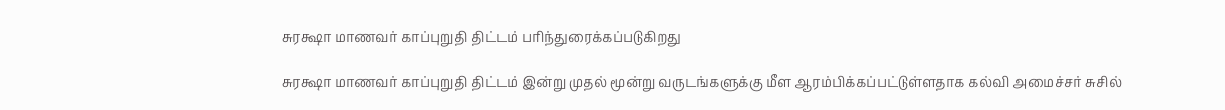சுரக்ஷா மாணவர் காப்புறுதி திட்டம் பரிந்துரைக்கப்படுகிறது

சுரக்ஷா மாணவர் காப்புறுதி திட்டம் இன்று முதல் மூன்று வருடங்களுக்கு மீள ஆரம்பிக்கப்பட்டுள்ளதாக கல்வி அமைச்சர் சுசில்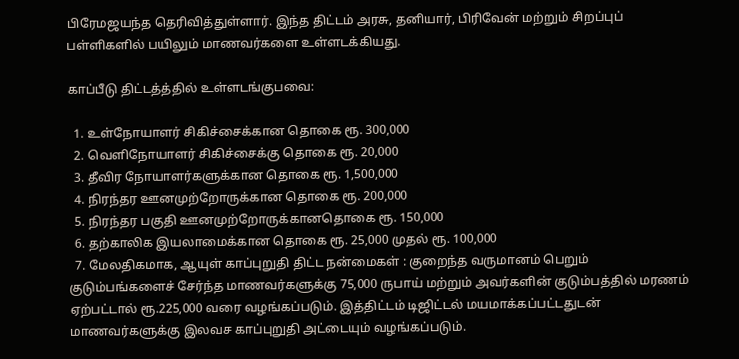பிரேமஜயந்த தெரிவித்துள்ளார். இந்த திட்டம் அரசு, தனியார், பிரிவேன் மற்றும் சிறப்புப் பள்ளிகளில் பயிலும் மாணவர்களை உள்ளடக்கியது.

காப்பீடு திட்டத்த்தில் உள்ளடங்குபவை:

  1. உள்நோயாளர் சிகிச்சைக்கான தொகை ரூ. 300,000
  2. வெளிநோயாளர் சிகிச்சைக்கு தொகை ரூ. 20,000
  3. தீவிர நோயாளர்களுக்கான தொகை ரூ. 1,500,000
  4. நிரந்தர ஊனமுற்றோருக்கான தொகை ரூ. 200,000
  5. நிரந்தர பகுதி ஊனமுற்றோருக்கானதொகை ரூ. 150,000
  6. தற்காலிக இயலாமைக்கான தொகை ரூ. 25,000 முதல் ரூ. 100,000
  7. மேலதிகமாக, ஆயுள் காப்புறுதி திட்ட நன்மைகள் : குறைந்த வருமானம் பெறும் குடும்பங்களைச் சேர்ந்த மாணவர்களுக்கு 75,000 ருபாய் மற்றும் அவர்களின் குடும்பத்தில் மரணம் ஏற்பட்டால் ரூ.225,000 வரை வழங்கப்படும். இத்திட்டம் டிஜிட்டல் மயமாக்கப்பட்டதுடன் மாணவர்களுக்கு இலவச காப்புறுதி அட்டையும் வழங்கப்படும்.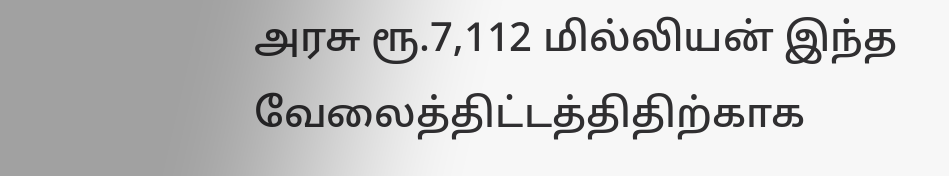அரசு ரூ.7,112 மில்லியன் இந்த வேலைத்திட்டத்திதிற்காக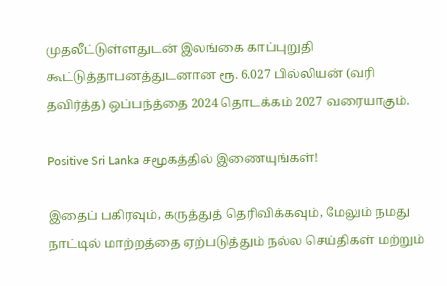முதலீட்டுள்ளதுடன் இலங்கை காப்புறுதி கூட்டுத்தாபனத்துடனான ரூ. 6.027 பில்லியன் (வரி தவிர்த்த) ஒப்பந்த்தை 2024 தொடக்கம் 2027 வரையாகும்.

Positive Sri Lanka சமூகத்தில் இணையுங்கள்!

இதைப் பகிரவும், கருத்துத் தெரிவிக்கவும், மேலும் நமது நாட்டில் மாற்றத்தை ஏற்படுத்தும் நல்ல செய்திகள் மற்றும்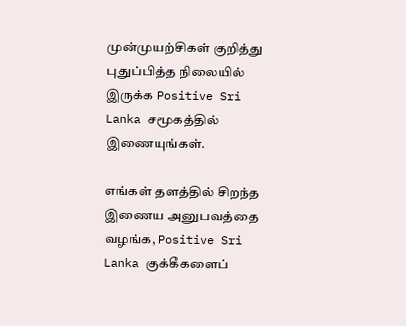முன்முயற்சிகள் குறித்து புதுப்பித்த நிலையில் இருக்க Positive Sri Lanka சமூகத்தில் இணையுங்கள்.

எங்கள் தளத்தில் சிறந்த இணைய அனுபவத்தை வழங்க, Positive Sri Lanka குக்கீகளைப்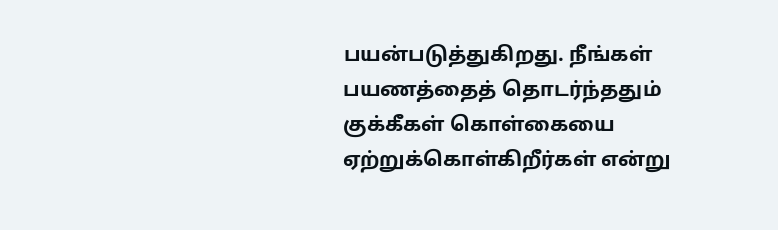பயன்படுத்துகிறது. நீங்கள் பயணத்தைத் தொடர்ந்ததும் குக்கீகள் கொள்கையை ஏற்றுக்கொள்கிறீர்கள் என்று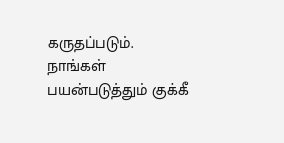கருதப்படும். நாங்கள் பயன்படுத்தும் குக்கீ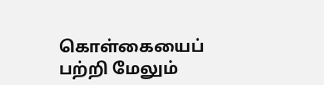கொள்கையைப் பற்றி மேலும்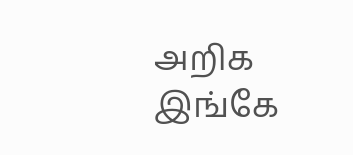அறிக இங்கே